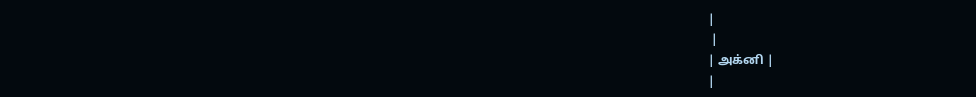|
 |
| அக்னி |
|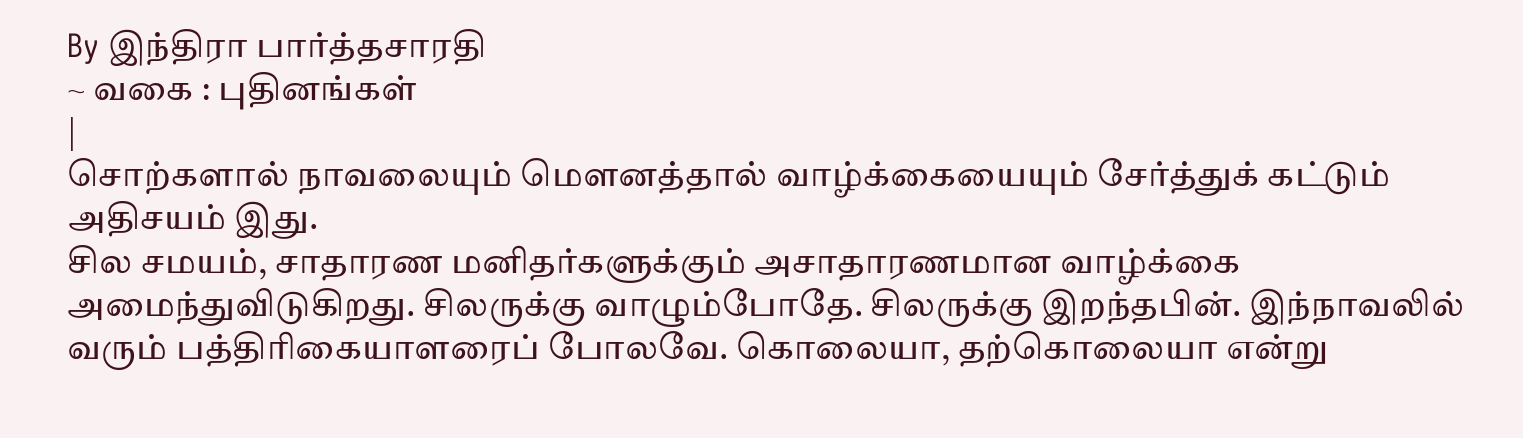By இந்திரா பார்த்தசாரதி
~ வகை : புதினங்கள்
|
சொற்களால் நாவலையும் மௌனத்தால் வாழ்க்கையையும் சேர்த்துக் கட்டும் அதிசயம் இது.
சில சமயம், சாதாரண மனிதர்களுக்கும் அசாதாரணமான வாழ்க்கை அமைந்துவிடுகிறது. சிலருக்கு வாழும்போதே. சிலருக்கு இறந்தபின். இந்நாவலில் வரும் பத்திரிகையாளரைப் போலவே. கொலையா, தற்கொலையா என்று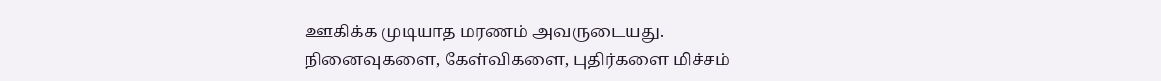ஊகிக்க முடியாத மரணம் அவருடையது.
நினைவுகளை, கேள்விகளை, புதிர்களை மிச்சம்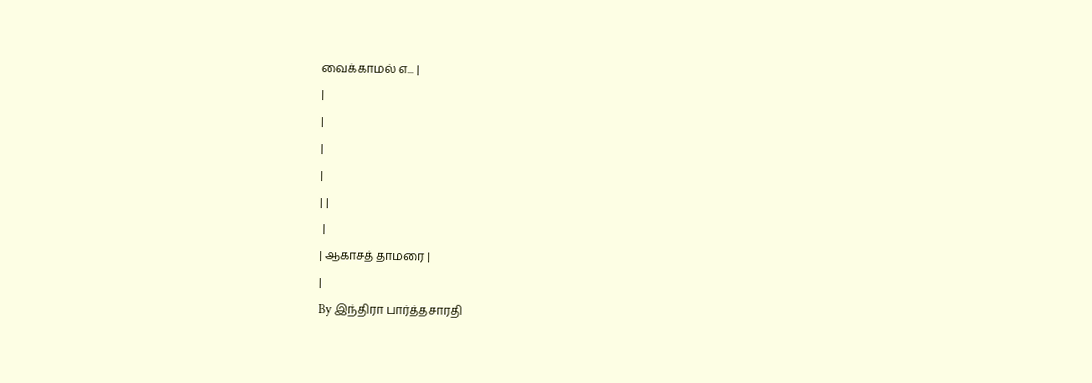வைக்காமல் எ... |
|
|
|
|
| |
 |
| ஆகாசத் தாமரை |
|
By இந்திரா பார்த்தசாரதி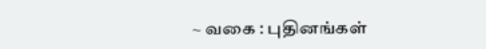~ வகை : புதினங்கள்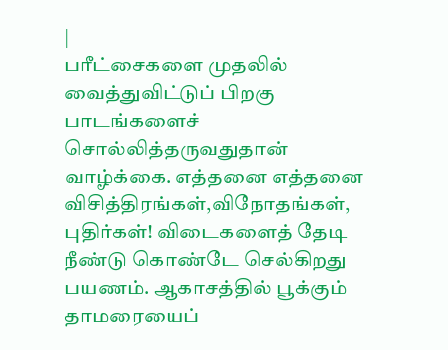|
பரீட்சைகளை முதலில் வைத்துவிட்டுப் பிறகு பாடங்களைச் சொல்லித்தருவதுதான் வாழ்க்கை. எத்தனை எத்தனை விசித்திரங்கள்,விநோதங்கள், புதிர்கள்! விடைகளைத் தேடி நீண்டு கொண்டே செல்கிறது பயணம். ஆகாசத்தில் பூக்கும் தாமரையைப்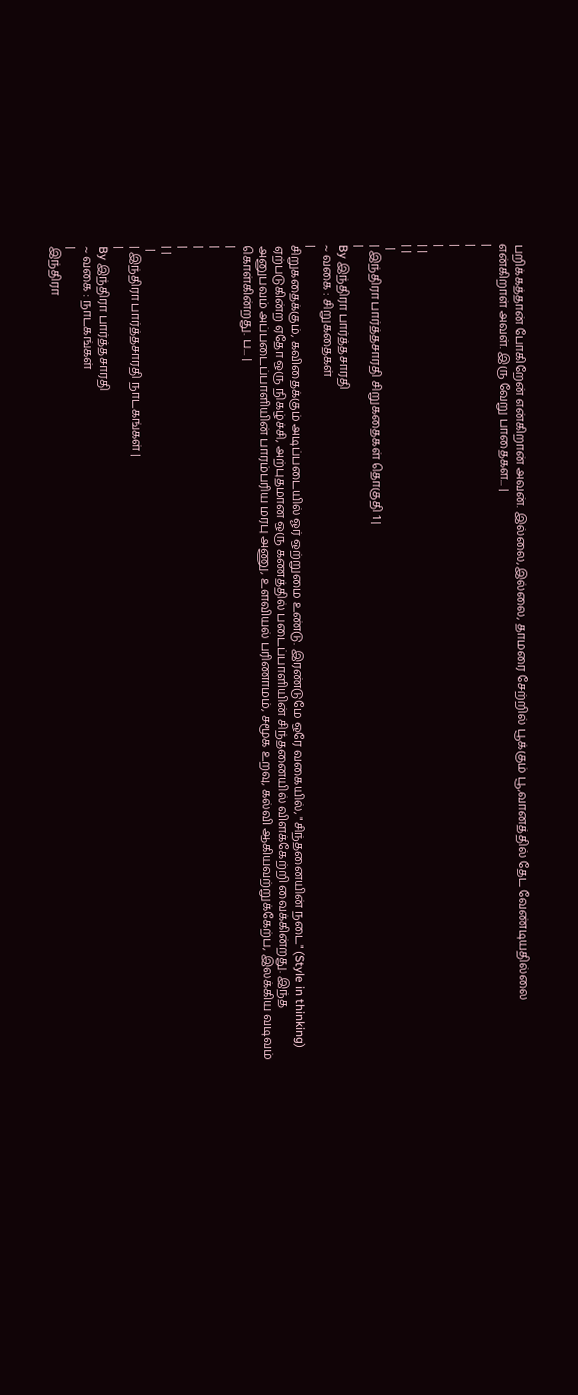பறிக்கத்தான் போகிறேன் என்கிறான் அவன். இல்லை,இல்லை, தாமரை சேற்றில் பூக்கும் பூ,வானத்தில் தேட வேண்டியதில்லை என்கிறாள் அவள். இரு வேறு பாதைகள... |
|
|
|
|
| |
| |
 |
| இந்திரா பார்த்தசாரதி சிறுகதைகள் தொகுதி 1 |
|
By இந்திரா பார்த்தசாரதி
~ வகை : சிறுகதைகள்
|
சிறுகதைக்கும், கவிதைக்கும் அடிப்படையில் ஓர் ஒற்றுமை உண்டு. இரண்டுமே ஒரே வகையில், "சிந்தனையின் நடை" (Style in thinking) ஏற்படுகின்ற ஏதோ ஒரு நிகழ்ச்சி, அற்புதமான ஒரு கணத்தில் படைப்பாளியின் சிந்தனையில் விளக்கேற்றி வைக்கின்றது. இந்த அனுபவம் அப்படைப்பாளியின் பாரம்பரிய மரபு அணு, உளவியல் பரிணாமம், சமூக உறவு, கல்வி ஆகியவற்றுக்கேற்ப, இலக்கிய வடிவம் கொள்கின்றது. ப... |
|
|
|
|
| |
 |
| இந்திரா பார்த்தசாரதி நாடகங்கள் |
|
By இந்திரா பார்த்தசாரதி
~ வகை : நாடகங்கள்
|
இந்திரா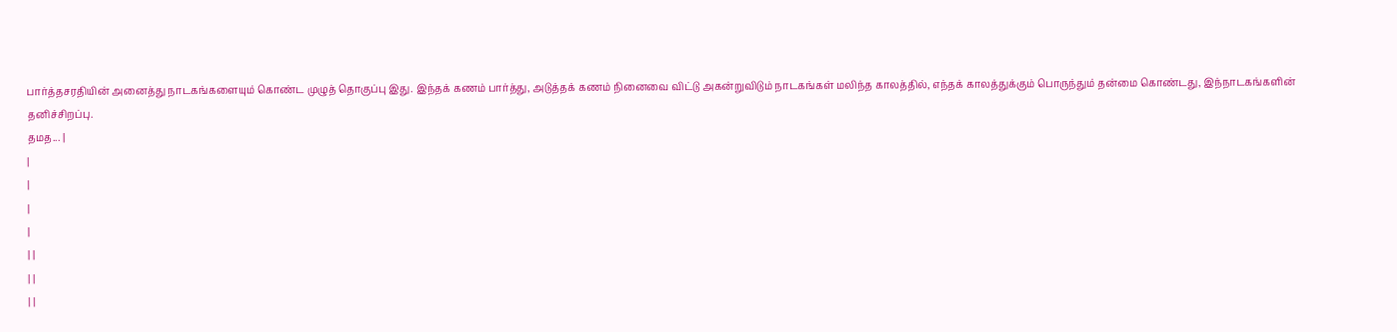பார்த்தசரதியின் அனைத்து நாடகங்களையும் கொண்ட முழுத் தொகுப்பு இது. இந்தக் கணம் பார்த்து, அடுத்தக் கணம் நினைவை விட்டு அகன்றுவிடும் நாடகங்கள் மலிந்த காலத்தில், எந்தக் காலத்துக்கும் பொருந்தும் தன்மை கொண்டது, இந்நாடகங்களின் தனிச்சிறப்பு.
தமத... |
|
|
|
|
| |
| |
| |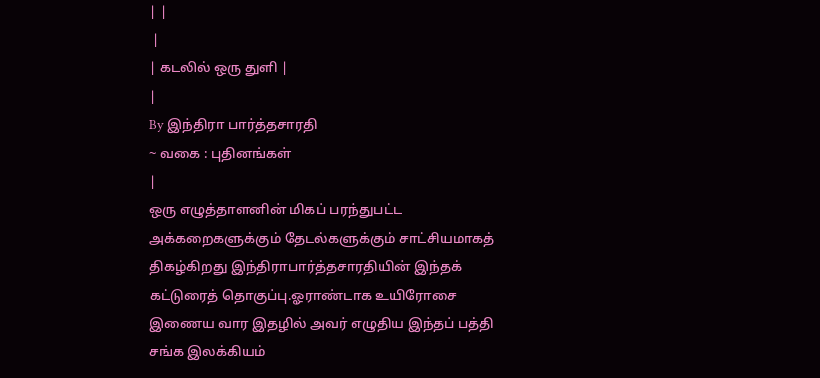| |
 |
| கடலில் ஒரு துளி |
|
By இந்திரா பார்த்தசாரதி
~ வகை : புதினங்கள்
|
ஒரு எழுத்தாளனின் மிகப் பரந்துபட்ட அக்கறைகளுக்கும் தேடல்களுக்கும் சாட்சியமாகத் திகழ்கிறது இந்திராபார்த்தசாரதியின் இந்தக் கட்டுரைத் தொகுப்பு.ஓராண்டாக உயிரோசை இணைய வார இதழில் அவர் எழுதிய இந்தப் பத்தி சங்க இலக்கியம்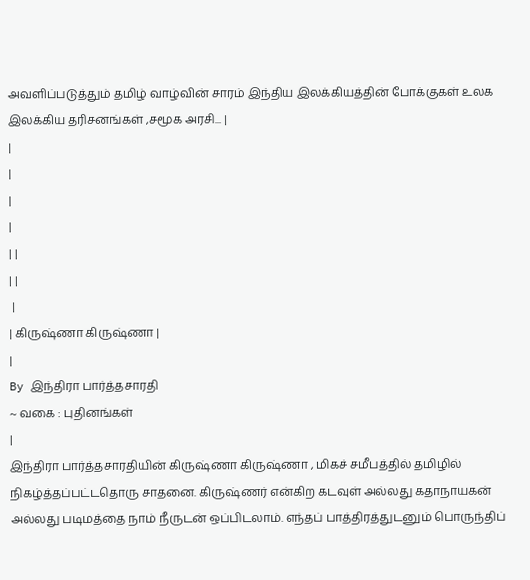அவளிப்படுத்தும் தமிழ் வாழ்வின் சாரம் இந்திய இலக்கியத்தின் போக்குகள் உலக இலக்கிய தரிசனங்கள் ,சமூக அரசி... |
|
|
|
|
| |
| |
 |
| கிருஷ்ணா கிருஷ்ணா |
|
By இந்திரா பார்த்தசாரதி
~ வகை : புதினங்கள்
|
இந்திரா பார்த்தசாரதியின் கிருஷ்ணா கிருஷ்ணா , மிகச் சமீபத்தில் தமிழில் நிகழ்த்தப்பட்டதொரு சாதனை. கிருஷ்ணர் என்கிற கடவுள் அல்லது கதாநாயகன் அல்லது படிமத்தை நாம் நீருடன் ஒப்பிடலாம். எந்தப் பாத்திரத்துடனும் பொருந்திப்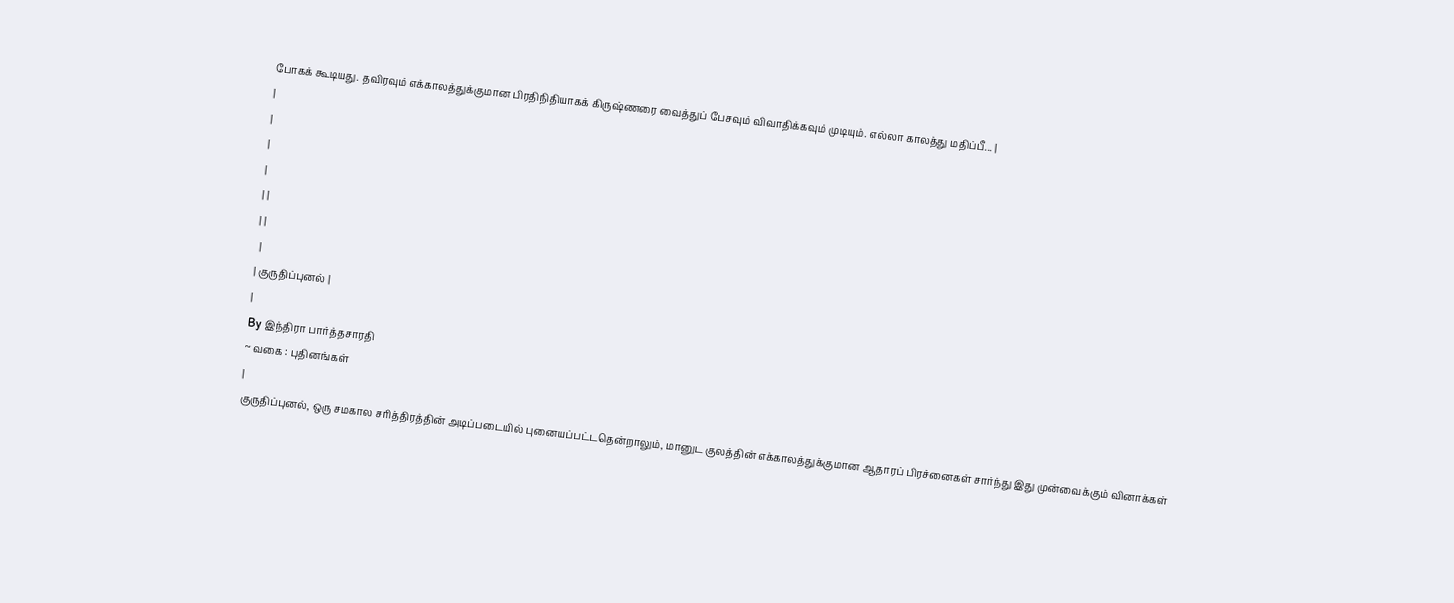போகக் கூடியது. தவிரவும் எக்காலத்துக்குமான பிரதிநிதியாகக் கிருஷ்ணரை வைத்துப் பேசவும் விவாதிக்கவும் முடியும். எல்லா காலத்து மதிப்பீ... |
|
|
|
|
| |
| |
 |
| குருதிப்புனல் |
|
By இந்திரா பார்த்தசாரதி
~ வகை : புதினங்கள்
|
குருதிப்புனல், ஒரு சமகால சரித்திரத்தின் அடிப்படையில் புனையப்பட்டதென்றாலும், மானுட குலத்தின் எக்காலத்துக்குமான ஆதாரப் பிரச்னைகள் சார்ந்து இது முன்வைக்கும் வினாக்கள்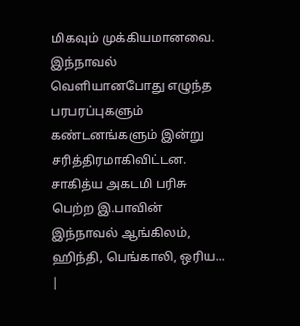மிகவும் முக்கியமானவை. இந்நாவல் வெளியானபோது எழுந்த பரபரப்புகளும் கண்டனங்களும் இன்று சரித்திரமாகிவிட்டன. சாகித்ய அகடமி பரிசு பெற்ற இ.பாவின் இந்நாவல் ஆங்கிலம், ஹிந்தி, பெங்காலி, ஒரிய... |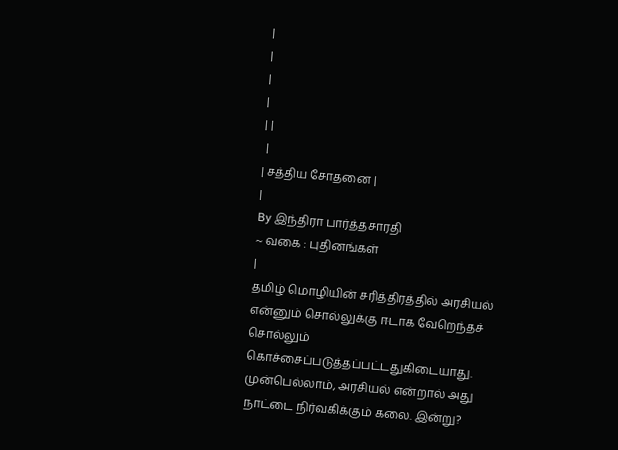|
|
|
|
| |
 |
| சத்திய சோதனை |
|
By இந்திரா பார்த்தசாரதி
~ வகை : புதினங்கள்
|
தமிழ் மொழியின் சரித்திரத்தில் அரசியல் என்னும் சொல்லுக்கு ஈடாக வேறெந்தச் சொல்லும் கொச்சைப்படுத்தப்பட்டதுகிடையாது. முன்பெல்லாம், அரசியல் என்றால் அது நாட்டை நிர்வகிக்கும் கலை. இன்று?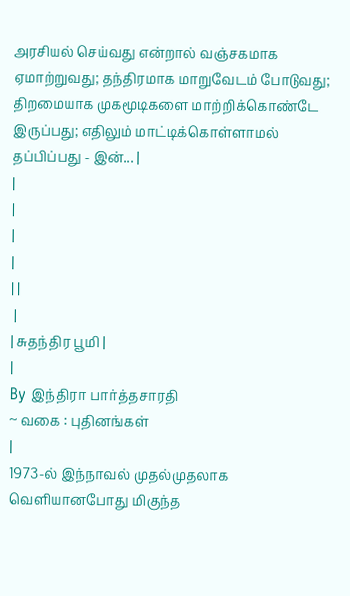அரசியல் செய்வது என்றால் வஞ்சகமாக ஏமாற்றுவது; தந்திரமாக மாறுவேடம் போடுவது; திறமையாக முகமூடிகளை மாற்றிக்கொண்டே இருப்பது; எதிலும் மாட்டிக்கொள்ளாமல் தப்பிப்பது - இன்... |
|
|
|
|
| |
 |
| சுதந்திர பூமி |
|
By இந்திரா பார்த்தசாரதி
~ வகை : புதினங்கள்
|
1973-ல் இந்நாவல் முதல்முதலாக வெளியானபோது மிகுந்த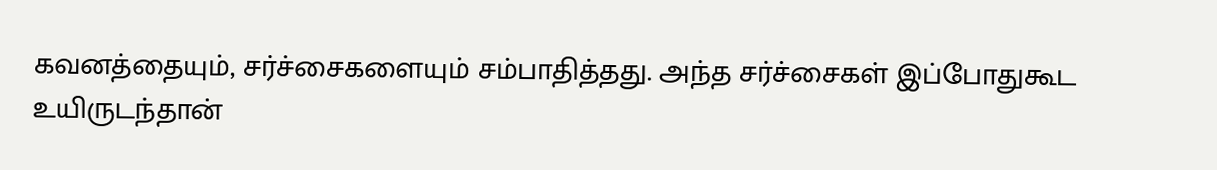கவனத்தையும், சர்ச்சைகளையும் சம்பாதித்தது. அந்த சர்ச்சைகள் இப்போதுகூட உயிருடந்தான்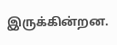இருக்கின்றன.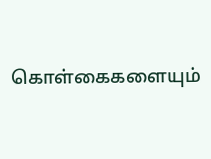கொள்கைகளையும்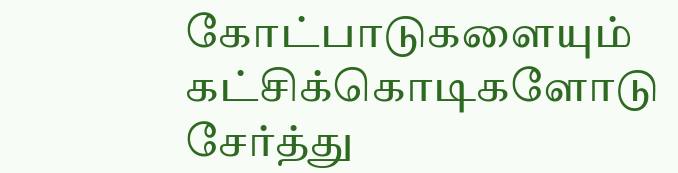கோட்பாடுகளையும் கட்சிக்கொடிகளோடு சேர்த்து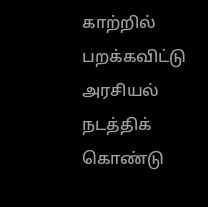காற்றில் பறக்கவிட்டு அரசியல் நடத்திக் கொண்டு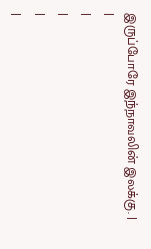இருப்போரே இந்நாவலின் இலக்கு. |
|
|
|
|
|